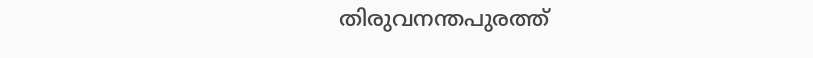തിരുവനന്തപുരത്ത്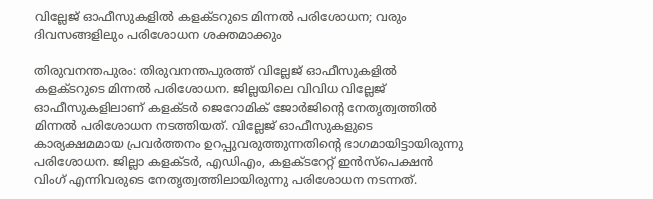വില്ലേജ് ഓഫീസുകളിൽ കളക്ടറുടെ മിന്നൽ പരിശോധന; വരും ദിവസങ്ങളിലും പരിശോധന ശക്തമാക്കും

തിരുവനന്തപുരം: തിരുവനന്തപുരത്ത് വില്ലേജ് ഓഫീസുകളിൽ കളക്ടറുടെ മിന്നൽ പരിശോധന. ജില്ലയിലെ വിവിധ വില്ലേജ് ഓഫീസുകളിലാണ് കളക്ടർ ജെറോമിക് ജോർജിന്റെ നേതൃത്വത്തിൽ മിന്നൽ പരിശോധന നടത്തിയത്. വില്ലേജ് ഓഫീസുകളുടെ കാര്യക്ഷമമായ പ്രവർത്തനം ഉറപ്പുവരുത്തുന്നതിന്റെ ഭാഗമായിട്ടായിരുന്നു പരിശോധന. ജില്ലാ കളക്ടർ, എഡിഎം, കളക്ടറേറ്റ് ഇൻസ്‌പെക്ഷൻ വിംഗ് എന്നിവരുടെ നേതൃത്വത്തിലായിരുന്നു പരിശോധന നടന്നത്.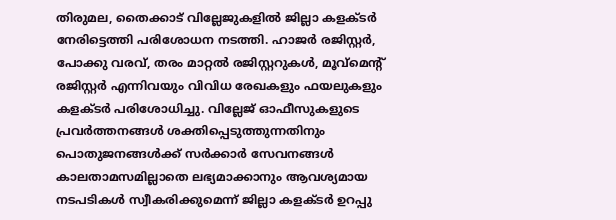തിരുമല, തൈക്കാട് വില്ലേജുകളിൽ ജില്ലാ കളക്ടർ നേരിട്ടെത്തി പരിശോധന നടത്തി. ഹാജർ രജിസ്റ്റർ, പോക്കു വരവ്, തരം മാറ്റൽ രജിസ്റ്ററുകൾ, മൂവ്‌മെന്റ് രജിസ്റ്റർ എന്നിവയും വിവിധ രേഖകളും ഫയലുകളും കളക്ടർ പരിശോധിച്ചു. വില്ലേജ് ഓഫീസുകളുടെ പ്രവർത്തനങ്ങൾ ശക്തിപ്പെടുത്തുന്നതിനും പൊതുജനങ്ങൾക്ക് സർക്കാർ സേവനങ്ങൾ കാലതാമസമില്ലാതെ ലഭ്യമാക്കാനും ആവശ്യമായ നടപടികൾ സ്വീകരിക്കുമെന്ന് ജില്ലാ കളക്ടർ ഉറപ്പു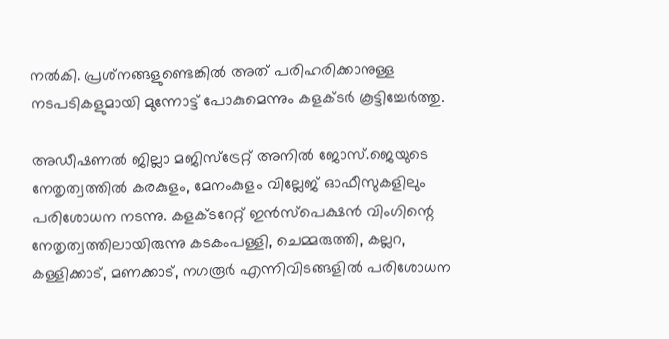നൽകി. പ്രശ്‌നങ്ങളുണ്ടെങ്കിൽ അത് പരിഹരിക്കാനുള്ള നടപടികളുമായി മുന്നോട്ട് പോകുമെന്നും കളക്ടർ കൂട്ടിച്ചേർത്തു.

അഡീഷണൽ ജില്ലാ മജിസ്‌ട്രേറ്റ് അനിൽ ജോസ്.ജെയുടെ നേതൃത്വത്തിൽ കരകുളം, മേനംകുളം വില്ലേജ് ഓഫീസുകളിലും പരിശോധന നടന്നു. കളക്ടറേറ്റ് ഇൻസ്‌പെക്ഷൻ വിംഗിന്റെ നേതൃത്വത്തിലായിരുന്നു കടകംപള്ളി, ചെമ്മരുത്തി, കല്ലറ, കള്ളിക്കാട്, മണക്കാട്, നഗരൂർ എന്നിവിടങ്ങളിൽ പരിശോധന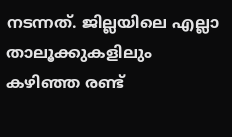നടന്നത്. ജില്ലയിലെ എല്ലാ താലൂക്കുകളിലും കഴിഞ്ഞ രണ്ട്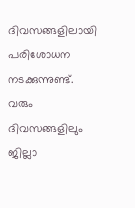ദിവസങ്ങളിലായി പരിശോധന നടക്കുന്നുണ്ട്. വരും ദിവസങ്ങളിലും ജില്ലാ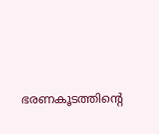ഭരണകൂടത്തിന്റെ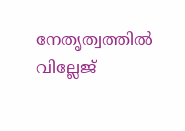നേതൃത്വത്തിൽ വില്ലേജ്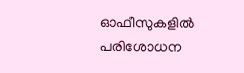ഓഫീസുകളിൽ പരിശോധന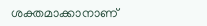ശക്തമാക്കാനാണ്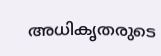അധികൃതരുടെ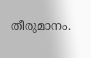തീരുമാനം.